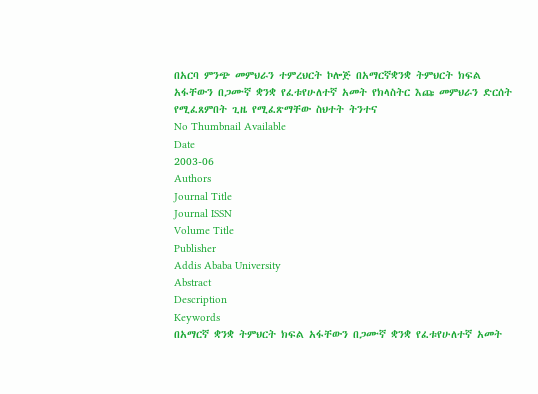በአርባ ምንጭ መምህራን ተምረህርት ኮሎጅ በአማርኛቋንቋ ትምህርት ክፍል አፋቸውን በጋሙኛ ቋንቋ የፈቱየሁለተኛ አመት የክላስትር እጩ መምህራን ድርሰት የሚፈጸምበት ጊዜ የሚፈጽማቸው ስህተት ትንተና
No Thumbnail Available
Date
2003-06
Authors
Journal Title
Journal ISSN
Volume Title
Publisher
Addis Ababa University
Abstract
Description
Keywords
በአማርኛ ቋንቋ ትምህርት ክፍል አፋቸውን በጋሙኛ ቋንቋ የፈቱየሁለተኛ አመት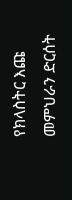የክላስትር እጩ መምህራን ድርሰት